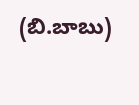(బి.బాబు)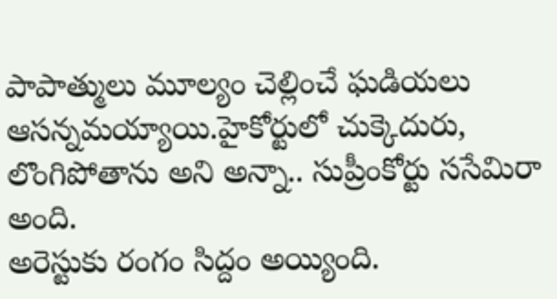పాపాత్ములు మూల్యం చెల్లించే ఘడియలు ఆసన్నమయ్యాయి.హైకోర్టులో చుక్కెదురు, లొంగిపోతాను అని అన్నా.. సుప్రీంకోర్టు ససేమిరా అంది.
అరెస్టుకు రంగం సిద్దం అయ్యింది.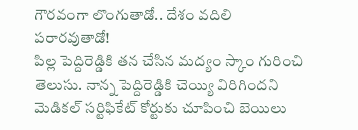గౌరవంగా లొంగుతాడో.. దేశం వదిలి పరారవుతాడో!
పిల్ల పెద్దిరెడ్డికి తన చేసిన మద్యం స్కాం గురించి తెలుసు. నాన్న పెద్దిరెడ్డికి చెయ్యి విరిగిందని మెడికల్ సర్టిఫికేట్ కోర్టుకు చూపించి బెయిలు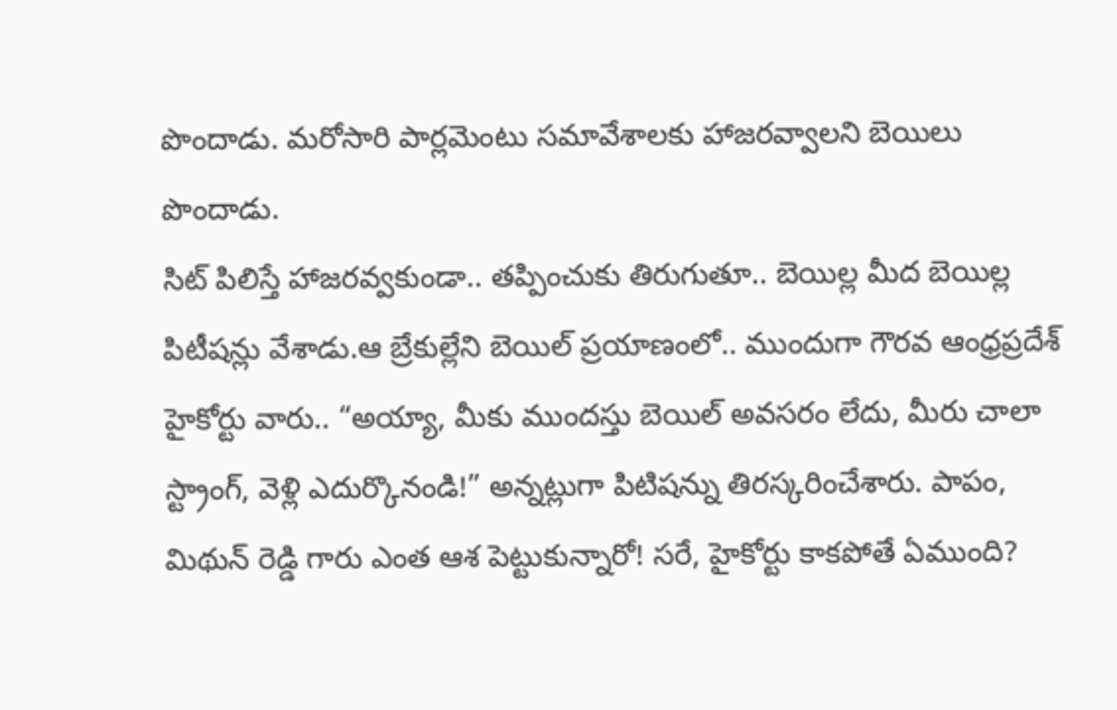పొందాడు. మరోసారి పార్లమెంటు సమావేశాలకు హాజరవ్వాలని బెయిలు పొందాడు.
సిట్ పిలిస్తే హాజరవ్వకుండా.. తప్పించుకు తిరుగుతూ.. బెయిల్ల మీద బెయిల్ల పిటీషన్లు వేశాడు.ఆ బ్రేకుల్లేని బెయిల్ ప్రయాణంలో.. ముందుగా గౌరవ ఆంధ్రప్రదేశ్ హైకోర్టు వారు.. “అయ్యా, మీకు ముందస్తు బెయిల్ అవసరం లేదు, మీరు చాలా స్ట్రాంగ్, వెళ్లి ఎదుర్కొనండి!” అన్నట్లుగా పిటిషన్ను తిరస్కరించేశారు. పాపం, మిథున్ రెడ్డి గారు ఎంత ఆశ పెట్టుకున్నారో! సరే, హైకోర్టు కాకపోతే ఏముంది?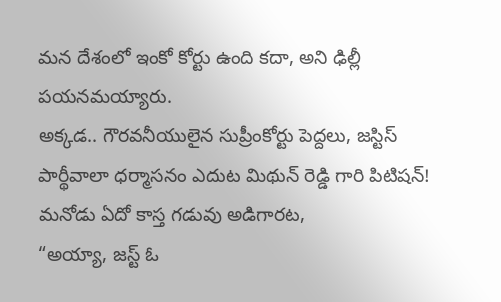మన దేశంలో ఇంకో కోర్టు ఉంది కదా, అని ఢిల్లీ పయనమయ్యారు.
అక్కడ.. గౌరవనీయులైన సుప్రీంకోర్టు పెద్దలు, జస్టిస్ పార్థీవాలా ధర్మాసనం ఎదుట మిథున్ రెడ్డి గారి పిటిషన్! మనోడు ఏదో కాస్త గడువు అడిగారట,
“అయ్యా, జస్ట్ ఓ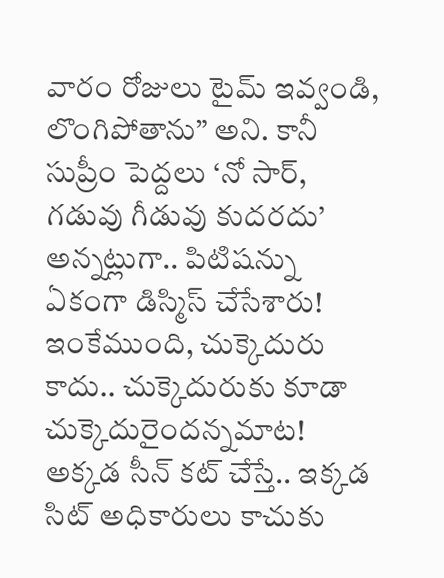వారం రోజులు టైమ్ ఇవ్వండి, లొంగిపోతాను” అని. కానీ సుప్రీం పెద్దలు ‘నో సార్, గడువు గీడువు కుదరదు’ అన్నట్లుగా.. పిటిషన్ను
ఏకంగా డిస్మిస్ చేసేశారు! ఇంకేముంది, చుక్కెదురు కాదు.. చుక్కెదురుకు కూడా చుక్కెదురైందన్నమాట!
అక్కడ సీన్ కట్ చేస్తే.. ఇక్కడ సిట్ అధికారులు కాచుకు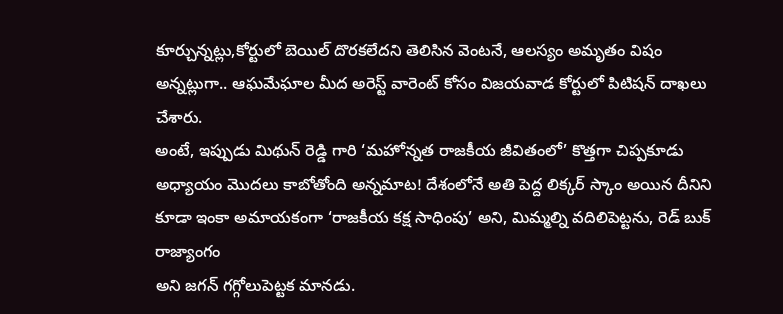కూర్చున్నట్లు,కోర్టులో బెయిల్ దొరకలేదని తెలిసిన వెంటనే, ఆలస్యం అమృతం విషం
అన్నట్లుగా.. ఆఘమేఘాల మీద అరెస్ట్ వారెంట్ కోసం విజయవాడ కోర్టులో పిటిషన్ దాఖలు చేశారు.
అంటే, ఇప్పుడు మిథున్ రెడ్డి గారి ‘మహోన్నత రాజకీయ జీవితంలో’ కొత్తగా చిప్పకూడు అధ్యాయం మొదలు కాబోతోంది అన్నమాట! దేశంలోనే అతి పెద్ద లిక్కర్ స్కాం అయిన దీనిని కూడా ఇంకా అమాయకంగా ‘రాజకీయ కక్ష సాధింపు’ అని, మిమ్మల్ని వదిలిపెట్టను, రెడ్ బుక్ రాజ్యాంగం
అని జగన్ గగ్గోలుపెట్టక మానడు.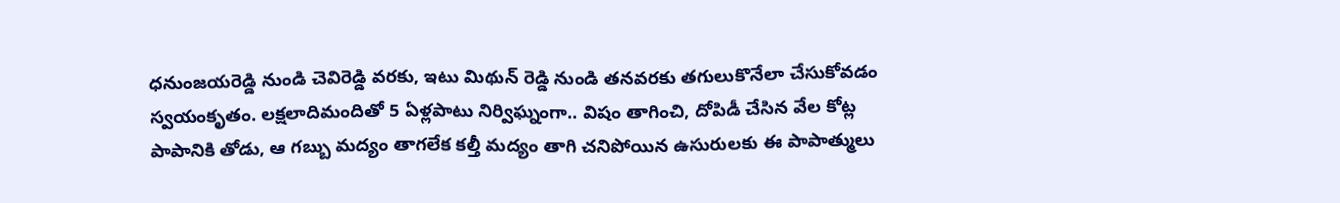ధనుంజయరెడ్డి నుండి చెవిరెడ్డి వరకు, ఇటు మిథున్ రెడ్డి నుండి తనవరకు తగులుకొనేలా చేసుకోవడం స్వయంకృతం. లక్షలాదిమందితో 5 ఏళ్లపాటు నిర్విఘ్నంగా.. విషం తాగించి, దోపిడీ చేసిన వేల కోట్ల పాపానికి తోడు, ఆ గబ్బు మద్యం తాగలేక కల్తీ మద్యం తాగి చనిపోయిన ఉసురులకు ఈ పాపాత్ములు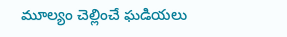మూల్యం చెల్లించే ఘడియలు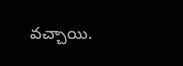వచ్చాయి.